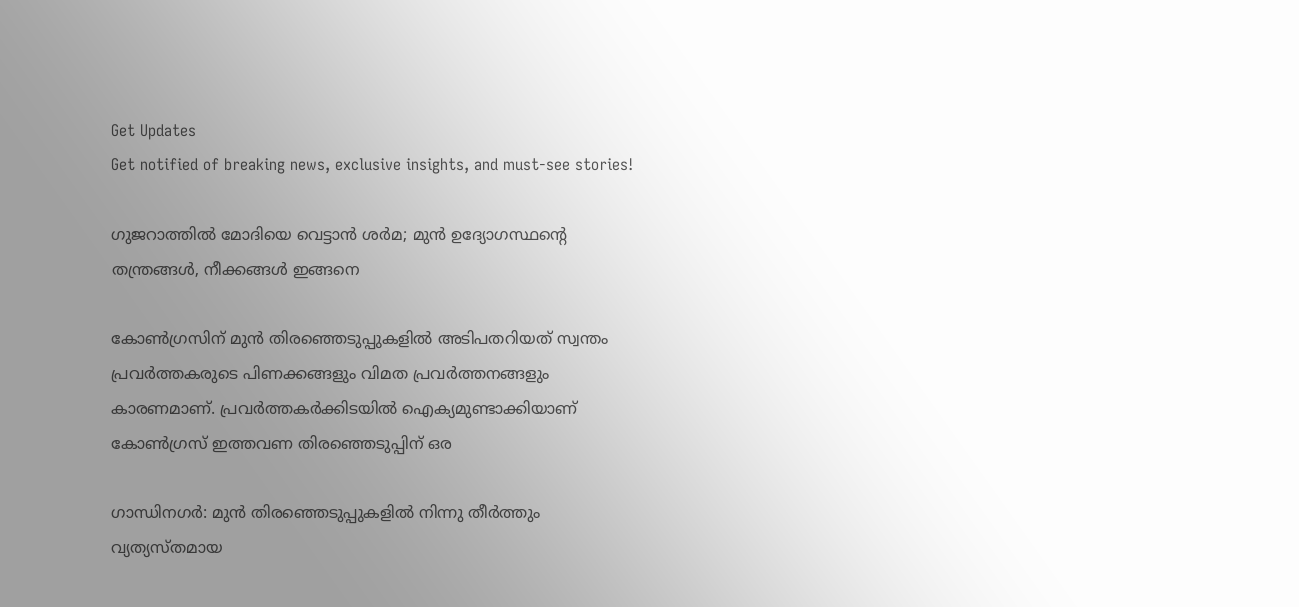Get Updates
Get notified of breaking news, exclusive insights, and must-see stories!

ഗുജറാത്തില്‍ മോദിയെ വെട്ടാന്‍ ശര്‍മ; മുന്‍ ഉദ്യോഗസ്ഥന്റെ തന്ത്രങ്ങള്‍, നീക്കങ്ങള്‍ ഇങ്ങനെ

കോണ്‍ഗ്രസിന് മുന്‍ തിരഞ്ഞെടുപ്പുകളില്‍ അടിപതറിയത് സ്വന്തം പ്രവര്‍ത്തകരുടെ പിണക്കങ്ങളും വിമത പ്രവര്‍ത്തനങ്ങളും കാരണമാണ്. പ്രവര്‍ത്തകര്‍ക്കിടയില്‍ ഐക്യമുണ്ടാക്കിയാണ് കോണ്‍ഗ്രസ് ഇത്തവണ തിരഞ്ഞെടുപ്പിന് ഒര

ഗാന്ധിനഗര്‍: മുന്‍ തിരഞ്ഞെടുപ്പുകളില്‍ നിന്നു തീര്‍ത്തും വ്യത്യസ്തമായ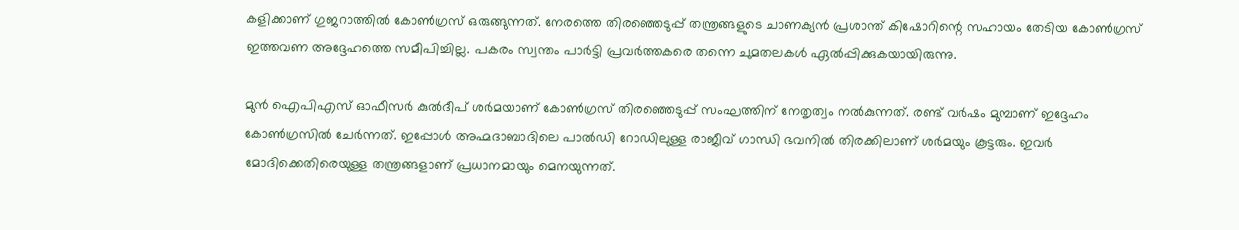കളിക്കാണ് ഗുജറാത്തില്‍ കോണ്‍ഗ്രസ് ഒരുങ്ങുന്നത്. നേരത്തെ തിരഞ്ഞെടുപ്പ് തന്ത്രങ്ങളുടെ ചാണക്യന്‍ പ്രശാന്ത് കിഷോറിന്റെ സഹായം തേടിയ കോണ്‍ഗ്രസ് ഇത്തവണ അദ്ദേഹത്തെ സമീപിച്ചില്ല. പകരം സ്വന്തം പാര്‍ട്ടി പ്രവര്‍ത്തകരെ തന്നെ ചുമതലകള്‍ ഏല്‍പ്പിക്കുകയായിരുന്നു.

മുന്‍ ഐപിഎസ് ഓഫീസര്‍ കുല്‍ദീപ് ശര്‍മയാണ് കോണ്‍ഗ്രസ് തിരഞ്ഞെടുപ്പ് സംഘത്തിന് നേതൃത്വം നല്‍കുന്നത്. രണ്ട് വര്‍ഷം മുമ്പാണ് ഇദ്ദേഹം കോണ്‍ഗ്രസില്‍ ചേര്‍ന്നത്. ഇപ്പോള്‍ അഹ്മദാബാദിലെ പാല്‍ഡി റോഡിലുള്ള രാജീവ് ഗാന്ധി ഭവനില്‍ തിരക്കിലാണ് ശര്‍മയും കൂട്ടരും. ഇവര്‍ മോദിക്കെതിരെയുള്ള തന്ത്രങ്ങളാണ് പ്രധാനമായും മെനയുന്നത്.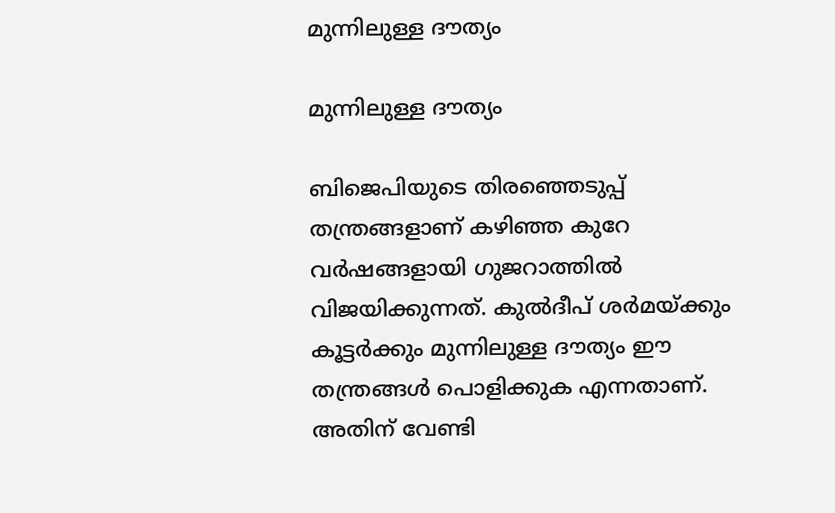മുന്നിലുള്ള ദൗത്യം

മുന്നിലുള്ള ദൗത്യം

ബിജെപിയുടെ തിരഞ്ഞെടുപ്പ് തന്ത്രങ്ങളാണ് കഴിഞ്ഞ കുറേ വര്‍ഷങ്ങളായി ഗുജറാത്തില്‍ വിജയിക്കുന്നത്. കുല്‍ദീപ് ശര്‍മയ്ക്കും കൂട്ടര്‍ക്കും മുന്നിലുള്ള ദൗത്യം ഈ തന്ത്രങ്ങള്‍ പൊളിക്കുക എന്നതാണ്. അതിന് വേണ്ടി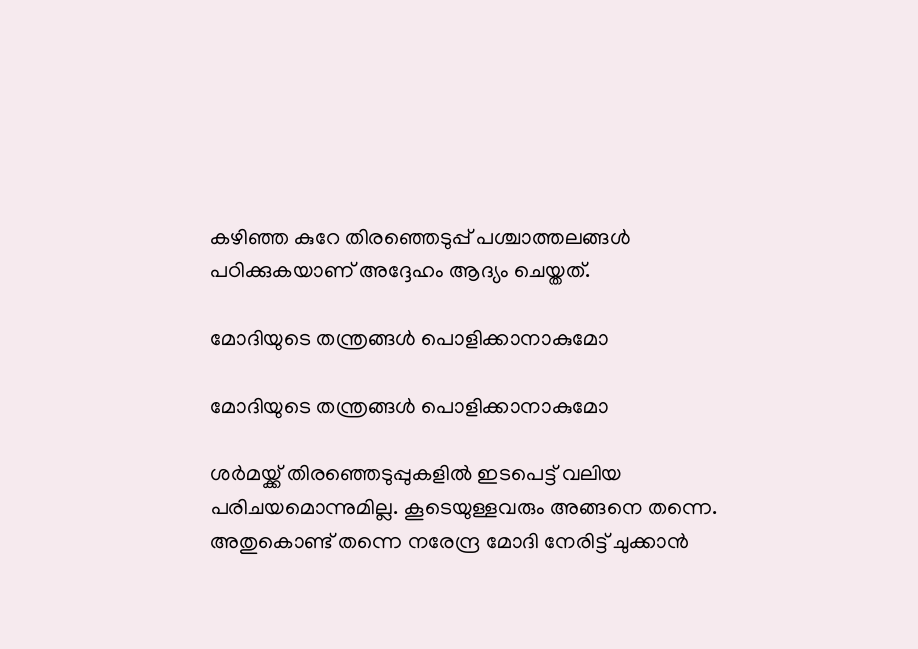കഴിഞ്ഞ കുറേ തിരഞ്ഞെടുപ്പ് പശ്ചാത്തലങ്ങള്‍ പഠിക്കുകയാണ് അദ്ദേഹം ആദ്യം ചെയ്തത്.

മോദിയുടെ തന്ത്രങ്ങള്‍ പൊളിക്കാനാകുമോ

മോദിയുടെ തന്ത്രങ്ങള്‍ പൊളിക്കാനാകുമോ

ശര്‍മയ്ക്ക് തിരഞ്ഞെടുപ്പുകളില്‍ ഇടപെട്ട് വലിയ പരിചയമൊന്നുമില്ല. കൂടെയുള്ളവരും അങ്ങനെ തന്നെ. അതുകൊണ്ട് തന്നെ നരേന്ദ്ര മോദി നേരിട്ട് ചുക്കാന്‍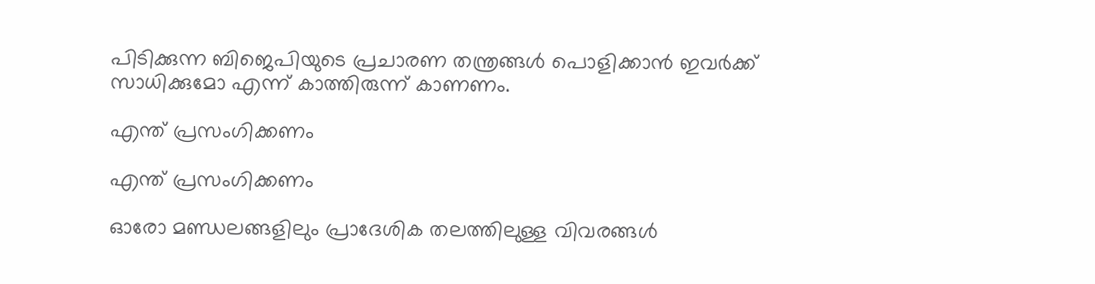പിടിക്കുന്ന ബിജെപിയുടെ പ്രചാരണ തന്ത്രങ്ങള്‍ പൊളിക്കാന്‍ ഇവര്‍ക്ക് സാധിക്കുമോ എന്ന് കാത്തിരുന്ന് കാണണം.

എന്ത് പ്രസംഗിക്കണം

എന്ത് പ്രസംഗിക്കണം

ഓരോ മണ്ഡലങ്ങളിലും പ്രാദേശിക തലത്തിലുള്ള വിവരങ്ങള്‍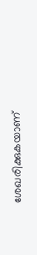ശേഖരിക്കുകയാണ്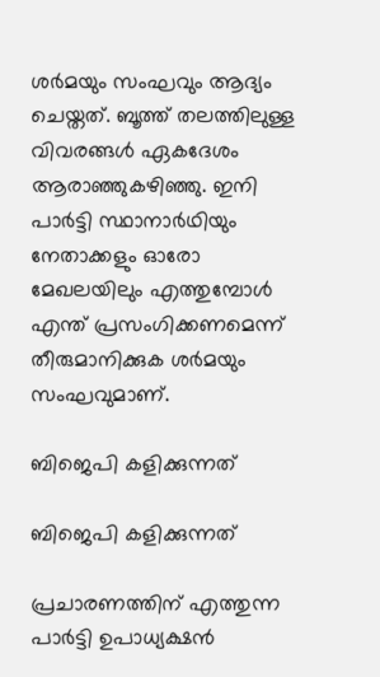ശര്‍മയും സംഘവും ആദ്യം ചെയ്തത്. ബൂത്ത് തലത്തിലുള്ള വിവരങ്ങള്‍ ഏകദേശം ആരാഞ്ഞുകഴിഞ്ഞു. ഇനി പാര്‍ട്ടി സ്ഥാനാര്‍ഥിയും നേതാക്കളും ഓരോ മേഖലയിലും എത്തുമ്പോള്‍ എന്ത് പ്രസംഗിക്കണമെന്ന് തീരുമാനിക്കുക ശര്‍മയും സംഘവുമാണ്.

ബിജെപി കളിക്കുന്നത്

ബിജെപി കളിക്കുന്നത്

പ്രചാരണത്തിന് എത്തുന്ന പാര്‍ട്ടി ഉപാധ്യക്ഷന്‍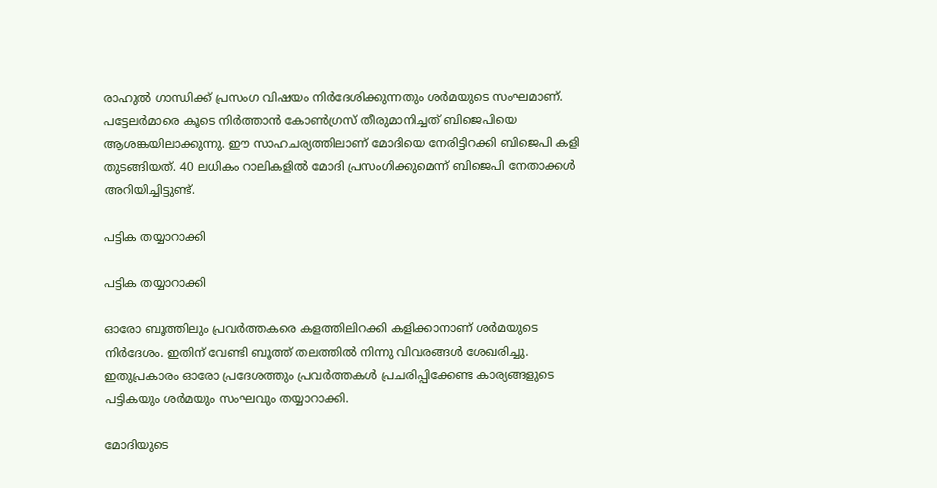രാഹുല്‍ ഗാന്ധിക്ക് പ്രസംഗ വിഷയം നിര്‍ദേശിക്കുന്നതും ശര്‍മയുടെ സംഘമാണ്. പട്ടേലര്‍മാരെ കൂടെ നിര്‍ത്താന്‍ കോണ്‍ഗ്രസ് തീരുമാനിച്ചത് ബിജെപിയെ ആശങ്കയിലാക്കുന്നു. ഈ സാഹചര്യത്തിലാണ് മോദിയെ നേരിട്ടിറക്കി ബിജെപി കളി തുടങ്ങിയത്. 40 ലധികം റാലികളില്‍ മോദി പ്രസംഗിക്കുമെന്ന് ബിജെപി നേതാക്കള്‍ അറിയിച്ചിട്ടുണ്ട്.

പട്ടിക തയ്യാറാക്കി

പട്ടിക തയ്യാറാക്കി

ഓരോ ബൂത്തിലും പ്രവര്‍ത്തകരെ കളത്തിലിറക്കി കളിക്കാനാണ് ശര്‍മയുടെ നിര്‍ദേശം. ഇതിന് വേണ്ടി ബൂത്ത് തലത്തില്‍ നിന്നു വിവരങ്ങള്‍ ശേഖരിച്ചു. ഇതുപ്രകാരം ഓരോ പ്രദേശത്തും പ്രവര്‍ത്തകള്‍ പ്രചരിപ്പിക്കേണ്ട കാര്യങ്ങളുടെ പട്ടികയും ശര്‍മയും സംഘവും തയ്യാറാക്കി.

മോദിയുടെ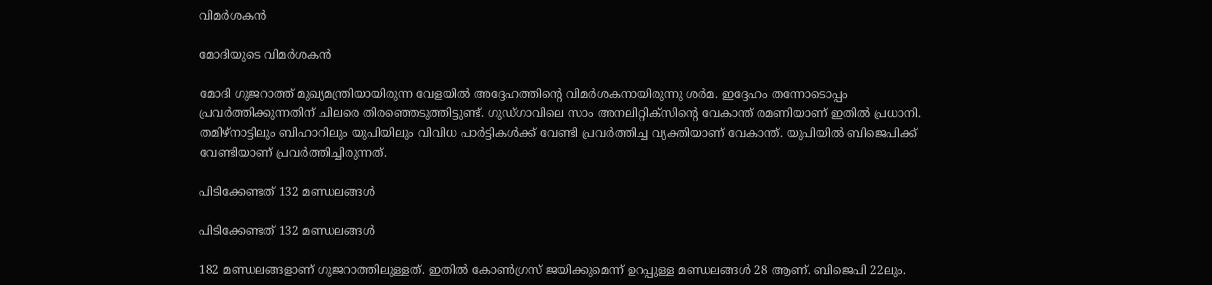വിമര്‍ശകന്‍

മോദിയുടെ വിമര്‍ശകന്‍

മോദി ഗുജറാത്ത് മുഖ്യമന്ത്രിയായിരുന്ന വേളയില്‍ അദ്ദേഹത്തിന്റെ വിമര്‍ശകനായിരുന്നു ശര്‍മ. ഇദ്ദേഹം തന്നോടൊപ്പം പ്രവര്‍ത്തിക്കുന്നതിന് ചിലരെ തിരഞ്ഞെടുത്തിട്ടുണ്ട്. ഗുഡ്ഗാവിലെ സാം അനലിറ്റിക്‌സിന്റെ വേകാന്ത് രമണിയാണ് ഇതില്‍ പ്രധാനി. തമിഴ്‌നാട്ടിലും ബിഹാറിലും യുപിയിലും വിവിധ പാര്‍ട്ടികള്‍ക്ക് വേണ്ടി പ്രവര്‍ത്തിച്ച വ്യക്തിയാണ് വേകാന്ത്. യുപിയില്‍ ബിജെപിക്ക് വേണ്ടിയാണ് പ്രവര്‍ത്തിച്ചിരുന്നത്.

പിടിക്കേണ്ടത് 132 മണ്ഡലങ്ങള്‍

പിടിക്കേണ്ടത് 132 മണ്ഡലങ്ങള്‍

182 മണ്ഡലങ്ങളാണ് ഗുജറാത്തിലുള്ളത്. ഇതില്‍ കോണ്‍ഗ്രസ് ജയിക്കുമെന്ന് ഉറപ്പുള്ള മണ്ഡലങ്ങള്‍ 28 ആണ്. ബിജെപി 22ലും.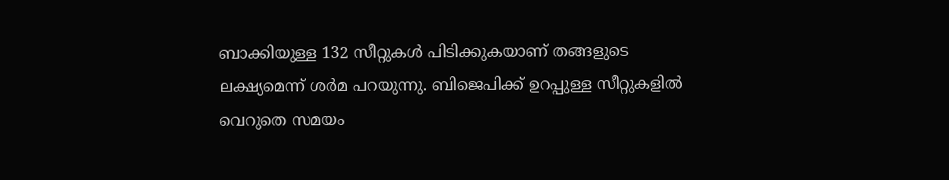ബാക്കിയുള്ള 132 സീറ്റുകള്‍ പിടിക്കുകയാണ് തങ്ങളുടെ ലക്ഷ്യമെന്ന് ശര്‍മ പറയുന്നു. ബിജെപിക്ക് ഉറപ്പുള്ള സീറ്റുകളില്‍ വെറുതെ സമയം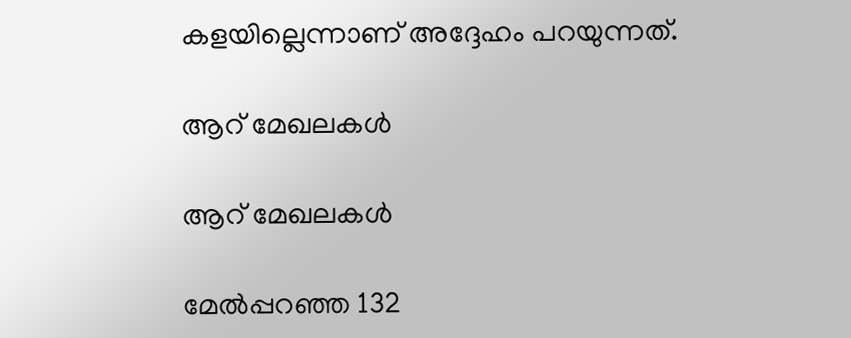കളയില്ലെന്നാണ് അദ്ദേഹം പറയുന്നത്.

ആറ് മേഖലകള്‍

ആറ് മേഖലകള്‍

മേല്‍പ്പറഞ്ഞ 132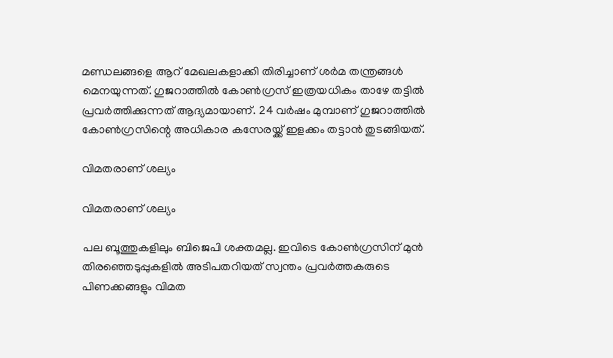മണ്ഡലങ്ങളെ ആറ് മേഖലകളാക്കി തിരിച്ചാണ് ശര്‍മ തന്ത്രങ്ങള്‍ മെനയുന്നത്. ഗുജറാത്തില്‍ കോണ്‍ഗ്രസ് ഇത്രയധികം താഴേ തട്ടില്‍ പ്രവര്‍ത്തിക്കുന്നത് ആദ്യമായാണ്. 24 വര്‍ഷം മുമ്പാണ് ഗുജറാത്തില്‍ കോണ്‍ഗ്രസിന്റെ അധികാര കസേരയ്ക്ക് ഇളക്കം തട്ടാന്‍ തുടങ്ങിയത്.

വിമതരാണ് ശല്യം

വിമതരാണ് ശല്യം

പല ബൂത്തുകളിലും ബിജെപി ശക്തമല്ല. ഇവിടെ കോണ്‍ഗ്രസിന് മുന്‍ തിരഞ്ഞെടുപ്പുകളില്‍ അടിപതറിയത് സ്വന്തം പ്രവര്‍ത്തകരുടെ പിണക്കങ്ങളും വിമത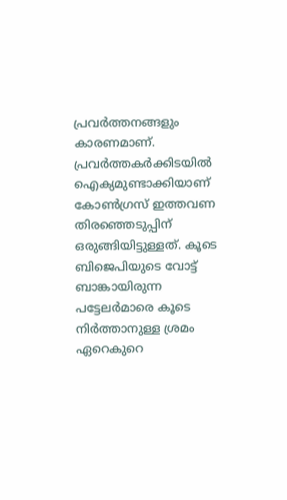പ്രവര്‍ത്തനങ്ങളും കാരണമാണ്. പ്രവര്‍ത്തകര്‍ക്കിടയില്‍ ഐക്യമുണ്ടാക്കിയാണ് കോണ്‍ഗ്രസ് ഇത്തവണ തിരഞ്ഞെടുപ്പിന് ഒരുങ്ങിയിട്ടുള്ളത്. കൂടെ ബിജെപിയുടെ വോട്ട് ബാങ്കായിരുന്ന പട്ടേലര്‍മാരെ കൂടെ നിര്‍ത്താനുള്ള ശ്രമം ഏറെകുറെ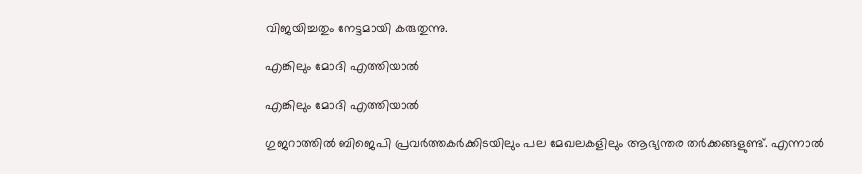വിജയിച്ചതും നേട്ടമായി കരുതുന്നു.

എങ്കിലും മോദി എത്തിയാല്‍

എങ്കിലും മോദി എത്തിയാല്‍

ഗുജറാത്തില്‍ ബിജെപി പ്രവര്‍ത്തകര്‍ക്കിടയിലും പല മേഖലകളിലും ആഭ്യന്തര തര്‍ക്കങ്ങളുണ്ട്. എന്നാല്‍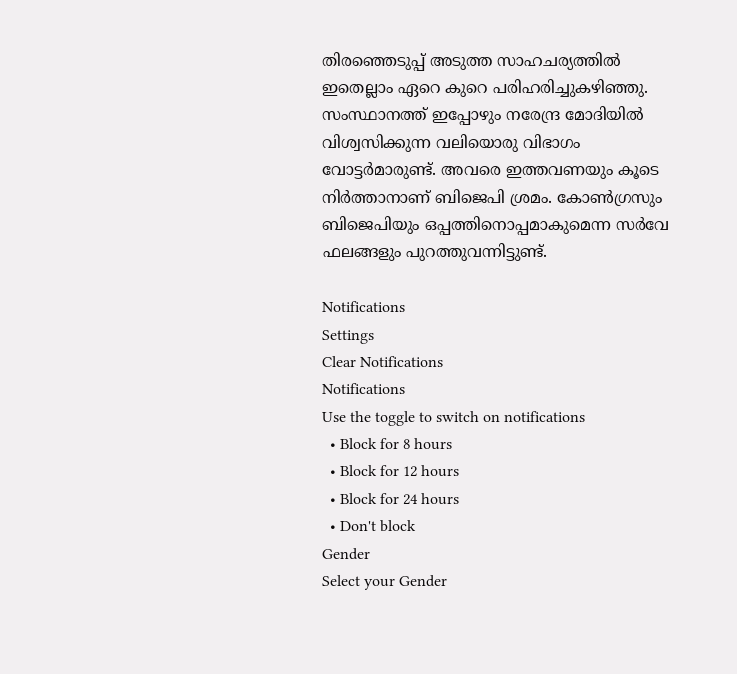തിരഞ്ഞെടുപ്പ് അടുത്ത സാഹചര്യത്തില്‍ ഇതെല്ലാം ഏറെ കുറെ പരിഹരിച്ചുകഴിഞ്ഞു. സംസ്ഥാനത്ത് ഇപ്പോഴും നരേന്ദ്ര മോദിയില്‍ വിശ്വസിക്കുന്ന വലിയൊരു വിഭാഗം വോട്ടര്‍മാരുണ്ട്. അവരെ ഇത്തവണയും കൂടെ നിര്‍ത്താനാണ് ബിജെപി ശ്രമം. കോണ്‍ഗ്രസും ബിജെപിയും ഒപ്പത്തിനൊപ്പമാകുമെന്ന സര്‍വേ ഫലങ്ങളും പുറത്തുവന്നിട്ടുണ്ട്.

Notifications
Settings
Clear Notifications
Notifications
Use the toggle to switch on notifications
  • Block for 8 hours
  • Block for 12 hours
  • Block for 24 hours
  • Don't block
Gender
Select your Gender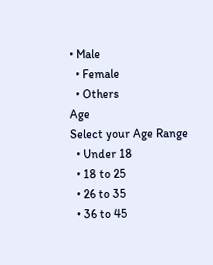• Male
  • Female
  • Others
Age
Select your Age Range
  • Under 18
  • 18 to 25
  • 26 to 35
  • 36 to 45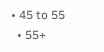• 45 to 55
  • 55+